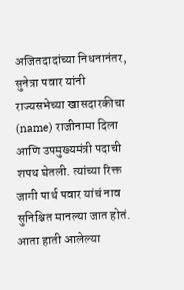अजितदादांच्या निधनानंतर, सुनेत्रा पवार यांनी राज्यसभेच्या खासदारकीचा (name) राजीनामा दिला आणि उपमुख्यमंत्री पदाची शपथ घेतली. त्यांच्या रिक्त जागी पार्थ पवार यांचं नाव सुनिश्चित मानल्या जात होतं. आता हाती आलेल्या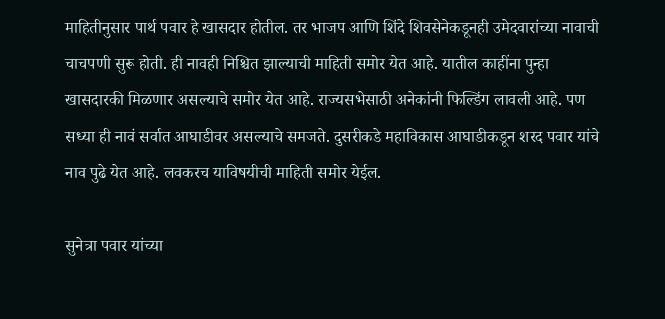माहितीनुसार पार्थ पवार हे खासदार होतील. तर भाजप आणि शिंदे शिवसेनेकडूनही उमेदवारांच्या नावाची चाचपणी सुरू होती. ही नावही निश्चित झाल्याची माहिती समोर येत आहे. यातील काहींना पुन्हा खासदारकी मिळणार असल्याचे समोर येत आहे. राज्यसभेसाठी अनेकांनी फिल्डिंग लावली आहे. पण सध्या ही नावं सर्वात आघाडीवर असल्याचे समजते. दुसरीकडे महाविकास आघाडीकडून शरद पवार यांचे नाव पुढे येत आहे. लवकरच याविषयीची माहिती समोर येईल.

सुनेत्रा पवार यांच्या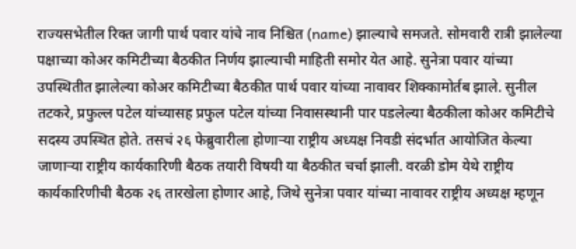राज्यसभेतील रिक्त जागी पार्थ पवार यांचे नाव निश्चित (name) झाल्याचे समजते. सोमवारी रात्री झालेल्या पक्षाच्या कोअर कमिटीच्या बैठकीत निर्णय झाल्याची माहिती समोर येत आहे. सुनेत्रा पवार यांच्या उपस्थितीत झालेल्या कोअर कमिटीच्या बैठकीत पार्थ पवार यांच्या नावावर शिक्कामोर्तब झाले. सुनील तटकरे, प्रफुल्ल पटेल यांच्यासह प्रफुल पटेल यांच्या निवासस्थानी पार पडलेल्या बैठकीला कोअर कमिटीचे सदस्य उपस्थित होते. तसचं २६ फेब्रुवारीला होणाऱ्या राष्ट्रीय अध्यक्ष निवडी संदर्भात आयोजित केल्या जाणाऱ्या राष्ट्रीय कार्यकारिणी बैठक तयारी विषयी या बैठकीत चर्चा झाली. वरळी डोम येथे राष्ट्रीय कार्यकारिणीची बैठक २६ तारखेला होणार आहे, जिथे सुनेत्रा पवार यांच्या नावावर राष्ट्रीय अध्यक्ष म्हणून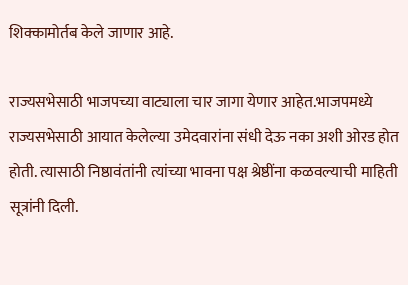शिक्कामोर्तब केले जाणार आहे.

राज्यसभेसाठी भाजपच्या वाट्याला चार जागा येणार आहेत.भाजपमध्ये राज्यसभेसाठी आयात केलेल्या उमेदवारांना संधी देऊ नका अशी ओरड होत होती. त्यासाठी निष्ठावंतांनी त्यांच्या भावना पक्ष श्रेष्ठींना कळवल्याची माहिती सूत्रांनी दिली.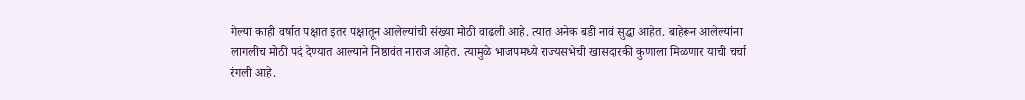गेल्या काही वर्षात पक्षात इतर पक्षातून आलेल्यांची संख्या मोठी वाढली आहे. त्यात अनेक बडी नावं सुद्धा आहेत. बाहेरून आलेल्यांना लागलीच मोठी पदं देण्यात आल्याने निष्ठावंत नाराज आहेत. त्यामुळे भाजपमध्ये राज्यसभेची खासदारकी कुणाला मिळणार याची चर्चा रंगली आहे.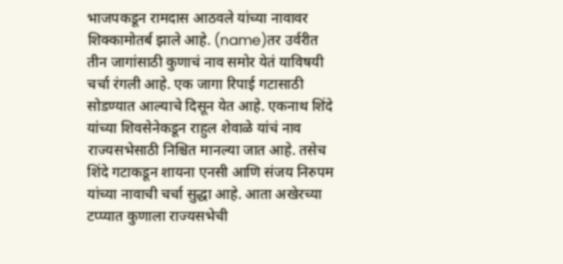भाजपकडून रामदास आठवले यांच्या नावावर शिक्कामोतर्ब झाले आहे. (name)तर उर्वरीत तीन जागांसाठी कुणाचं नाव समोर येतं याविषयी चर्चा रंगली आहे. एक जागा रिपाई गटासाठी सोडण्यात आल्याचे दिसून येत आहे. एकनाथ शिंदे यांच्या शिवसेनेकडून राहुल शेवाळे यांचं नाव राज्यसभेसाठी निश्चित मानल्या जात आहे. तसेच शिंदे गटाकडून शायना एनसी आणि संजय निरुपम यांच्या नावाची चर्चा सुद्धा आहे. आता अखेरच्या टप्प्यात कुणाला राज्यसभेची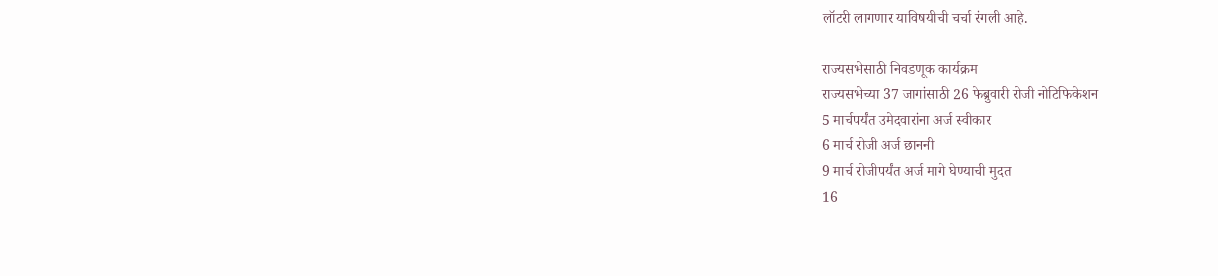लॉटरी लागणार याविषयीची चर्चा रंगली आहे.

राज्यसभेसाठी निवडणूक कार्यक्रम
राज्यसभेच्या 37 जागांसाठी 26 फेब्रुवारी रोजी नोटिफिकेशन
5 मार्चपर्यंत उमेदवारांना अर्ज स्वीकार
6 मार्च रोजी अर्ज छाननी
9 मार्च रोजीपर्यंत अर्ज मागे घेण्याची मुदत
16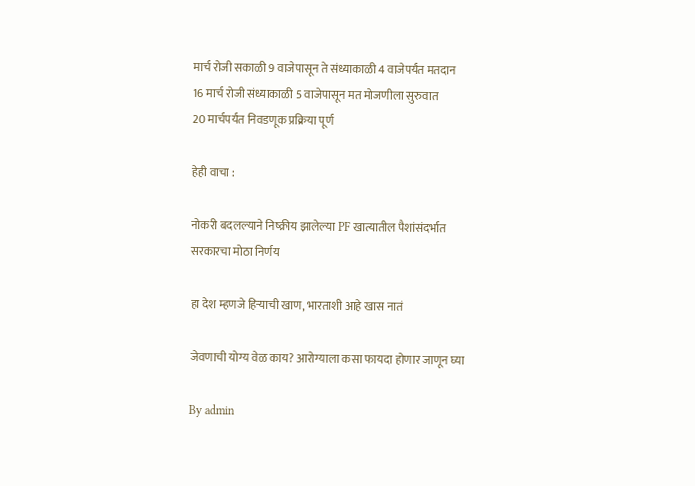मार्च रोजी सकाळी 9 वाजेपासून ते संध्याकाळी 4 वाजेपर्यंत मतदान
16 मार्च रोजी संध्याकाळी 5 वाजेपासून मत मोजणीला सुरुवात
20 मार्चपर्यंत निवडणूक प्रक्रिया पूर्ण

हेही वाचा :

नोकरी बदलल्याने निष्क्रीय झालेल्या PF खात्यातील पैशांसंदर्भात सरकारचा मोठा निर्णय

हा देश म्हणजे हिऱ्याची खाण, भारताशी आहे खास नातं

जेवणाची योग्य वेळ काय? आरोग्याला कसा फायदा होणार जाणून घ्या

By admin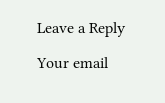Leave a Reply

Your email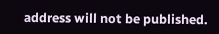address will not be published.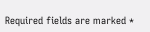Required fields are marked *